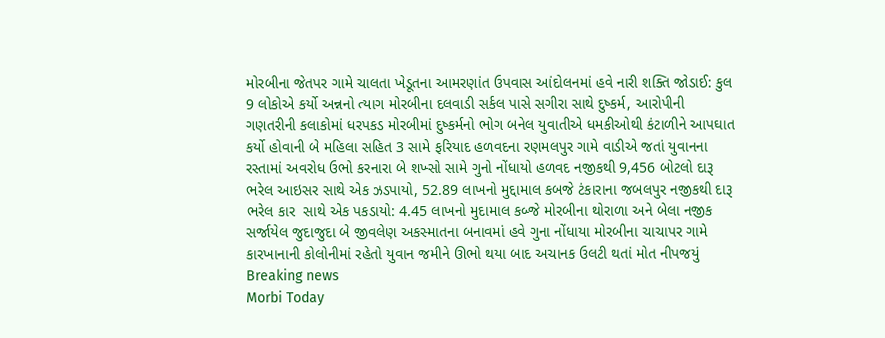મોરબીના જેતપર ગામે ચાલતા ખેડૂતના આમરણાંત ઉપવાસ આંદોલનમાં હવે નારી શક્તિ જોડાઈ: કુલ 9 લોકોએ કર્યો અન્નનો ત્યાગ મોરબીના દલવાડી સર્કલ પાસે સગીરા સાથે દુષ્કર્મ, આરોપીની ગણતરીની કલાકોમાં ધરપકડ મોરબીમાં દુષ્કર્મનો ભોગ બનેલ યુવાતીએ ધમકીઓથી કંટાળીને આપઘાત કર્યો હોવાની બે મહિલા સહિત 3 સામે ફરિયાદ હળવદના રણમલપુર ગામે વાડીએ જતાં યુવાનના રસ્તામાં અવરોધ ઉભો કરનારા બે શખ્સો સામે ગુનો નોંધાયો હળવદ નજીકથી 9,456 બોટલો દારૂ ભરેલ આઇસર સાથે એક ઝડપાયો, 52.89 લાખનો મુદ્દામાલ કબજે ટંકારાના જબલપુર નજીકથી દારૂ ભરેલ કાર  સાથે એક પકડાયો: 4.45 લાખનો મુદામાલ કબ્જે મોરબીના થોરાળા અને બેલા નજીક સર્જાયેલ જુદાજુદા બે જીવલેણ અકસ્માતના બનાવમાં હવે ગુના નોંધાયા મોરબીના ચાચાપર ગામે કારખાનાની કોલોનીમાં રહેતો યુવાન જમીને ઊભો થયા બાદ અચાનક ઉલટી થતાં મોત નીપજયું
Breaking news
Morbi Today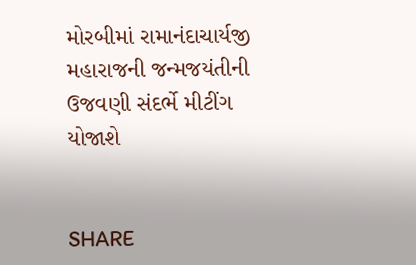મોરબીમાં રામાનંદાચાર્યજી મહારાજની જન્મજયંતીની ઉજવણી સંદર્ભે મીટીંગ યોજાશે


SHARE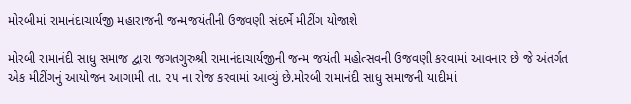મોરબીમાં રામાનંદાચાર્યજી મહારાજની જન્મજયંતીની ઉજવણી સંદર્ભે મીટીંગ યોજાશે

મોરબી રામાનંદી સાધુ સમાજ દ્વારા જગતગુરુશ્રી રામાનંદાચાર્યજીની જન્મ જયંતી મહોત્સવની ઉજવણી કરવામાં આવનાર છે જે અંતર્ગત એક મીટીંગનું આયોજન આગામી તા. ૨૫ ના રોજ કરવામાં આવ્યું છે.મોરબી રામાનંદી સાધુ સમાજની યાદીમાં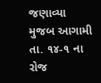જણાવ્યા મુજબ આગામી તા. ૧૪-૧ ના રોજ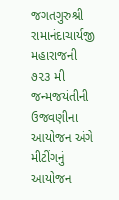જગતગુરુશ્રી રામાનંદાચાર્યજી મહારાજની ૭૨૩ મી જન્મજયંતીની ઉજવણીના આયોજન અંગે મીટીંગનું આયોજન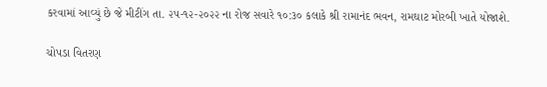કરવામાં આવ્યું છે જે મીટીંગ તા. ૨૫-૧૨-૨૦૨૨ ના રોજ સવારે ૧૦:૩૦ કલાકે શ્રી રામાનંદ ભવન, રામઘાટ મોરબી ખાતે યોજાશે.

ચોપડા વિતરણ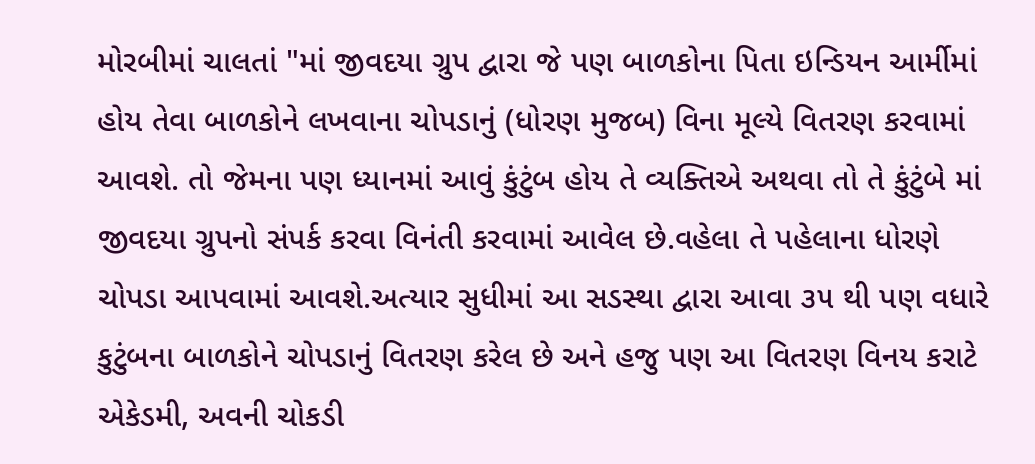મોરબીમાં ચાલતાં "માં જીવદયા ગ્રુપ દ્વારા જે પણ બાળકોના પિતા ઇન્ડિયન આર્મીમાં હોય તેવા બાળકોને લખવાના ચોપડાનું (ધોરણ મુજબ) વિના મૂલ્યે વિતરણ કરવામાં આવશે. તો જેમના પણ ધ્યાનમાં આવું કુંટુંબ હોય તે વ્યક્તિએ અથવા તો તે કુંટુંબે માં જીવદયા ગ્રુપનો સંપર્ક કરવા વિનંતી કરવામાં આવેલ છે.વહેલા તે પહેલાના ધોરણે ચોપડા આપવામાં આવશે.અત્યાર સુધીમાં આ સડસ્થા દ્વારા આવા ૩૫ થી પણ વધારે કુટુંબના બાળકોને ચોપડાનું વિતરણ કરેલ છે અને હજુ પણ આ વિતરણ વિનય કરાટે એકેડમી, અવની ચોકડી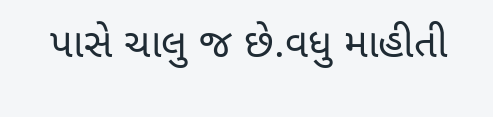પાસે ચાલુ જ છે.વધુ માહીતી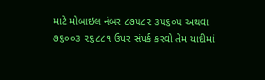માટે મોબાઇલ નંબર ૮૭૫૮૨ ૩૫૬૦૫ અથવા ૭૬૦૦૩ ૨૬૮૮૧ ઉપર સંપર્ક કરવો તેમ યાદીમાં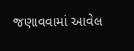જણાવવામાં આવેલ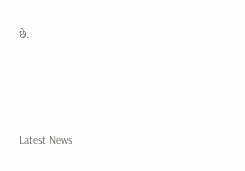છે.






Latest News